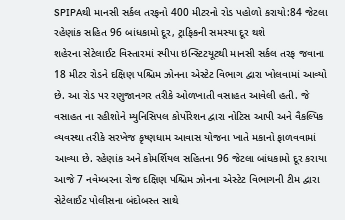SPIPAથી માનસી સર્કલ તરફનો 400 મીટરનો રોડ પહોળો કરાયો:84 જેટલા રહેણાંક સહિત 96 બાંધકામો દૂર, ટ્રાફિકની સમસ્યા દૂર થશે
શહેરના સેટેલાઈટ વિસ્તારમાં સ્પીપા ઇન્સ્ટિટયૂટથી માનસી સર્કલ તરફ જવાના 18 મીટર રોડને દક્ષિણ પશ્ચિમ ઝોનના એસ્ટેટ વિભાગ દ્વારા ખોલવામાં આવ્યો છે. આ રોડ પર રણુજાનગર તરીકે ઓળખાતી વસાહત આવેલી હતી. જે વસાહત ના રહીશોને મ્યુનિસિપલ કોર્પોરેશન દ્વારા નોટિસ આપી અને વૈકલ્પિક વ્યવસ્થા તરીકે સરખેજ કૃષ્ણધામ આવાસ યોજના ખાતે મકાનો ફાળવવામાં આવ્યા છે. રહેણાંક અને કોમર્શિયલ સહિતના 96 જેટલા બાંધકામો દૂર કરાયા
આજે 7 નવેમ્બરના રોજ દક્ષિણ પશ્ચિમ ઝોનના એસ્ટેટ વિભાગની ટીમ દ્વારા સેટેલાઈટ પોલીસના બંદોબસ્ત સાથે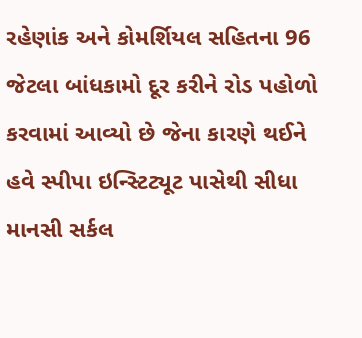રહેણાંક અને કોમર્શિયલ સહિતના 96 જેટલા બાંધકામો દૂર કરીને રોડ પહોળો કરવામાં આવ્યો છે જેના કારણે થઈને હવે સ્પીપા ઇન્સ્ટિટ્યૂટ પાસેથી સીધા માનસી સર્કલ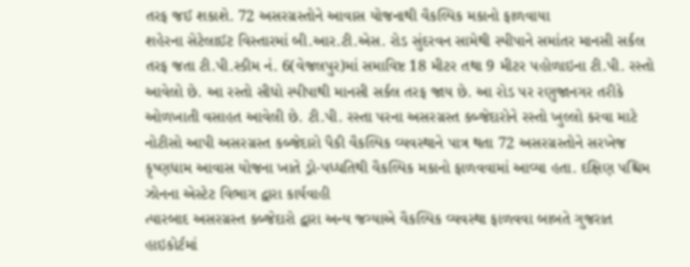તરફ જઈ શકાશે. 72 અસરગ્રસ્તોને આવાસ યોજનાથી વૈકલ્પિક મકાનો ફાળવાયા
શહેરના સેટેલાઈટ વિસ્તારમાં બી.આર.ટી.એસ. રોડ સુંદરવન સામેથી સ્પીપાને સમાંતર માનસી સર્કલ તરફ જતા ટી.પી.સ્કીમ નં. 6(વેજલપુર)માં સમાવિષ્ટ 18 મીટર તથા 9 મીટર પહોળાઇના ટી.પી. રસ્તો આવેલો છે. આ રસ્તો સીધો સ્પીપાથી માનસી સર્કલ તરફ જાય છે. આ રોડ પર રણુજાનગર તરીકે ઓળખાતી વસાહત આવેલી છે. ટી.પી. રસ્તા પરના અસરગ્રસ્ત કબ્જેદારોને રસ્તો ખુલ્લો કરવા માટે નોટીસો આપી અસરગ્રસ્ત કબ્જેદારો પૈકી વૈકલ્પિક વ્યવસ્થાને પાત્ર થતા 72 અસરગ્રસ્તોને સરખેજ કૃષ્ણધામ આવાસ યોજના ખાતે ડ્રો-પધ્ધતિથી વૈકલ્પિક મકાનો ફાળવવામાં આવ્યા હતા. દક્ષિણ પશ્ચિમ ઝોનના એસ્ટેટ વિભાગ દ્વારા કાર્યવાહી
ત્યારબાદ અસરગ્રસ્ત કબ્જેદારો દ્વારા અન્ય જગ્યાએ વૈકલ્પિક વ્યવસ્થા ફાળવવા બાબતે ગુજરાત હાઇકોર્ટમાં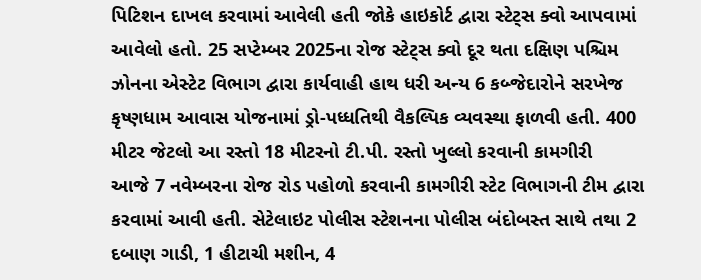પિટિશન દાખલ કરવામાં આવેલી હતી જોકે હાઇકોર્ટ દ્વારા સ્ટેટ્સ ક્વો આપવામાં આવેલો હતો. 25 સપ્ટેમ્બર 2025ના રોજ સ્ટેટ્સ ક્વો દૂર થતા દક્ષિણ પશ્ચિમ ઝોનના એસ્ટેટ વિભાગ દ્વારા કાર્યવાહી હાથ ધરી અન્ય 6 કબ્જેદારોને સરખેજ કૃષ્ણધામ આવાસ યોજનામાં ડ્રો-પધ્ધતિથી વૈકલ્પિક વ્યવસ્થા ફાળવી હતી. 400 મીટર જેટલો આ રસ્તો 18 મીટરનો ટી.પી. રસ્તો ખુલ્લો કરવાની કામગીરી
આજે 7 નવેમ્બરના રોજ રોડ પહોળો કરવાની કામગીરી સ્ટેટ વિભાગની ટીમ દ્વારા કરવામાં આવી હતી. સેટેલાઇટ પોલીસ સ્ટેશનના પોલીસ બંદોબસ્ત સાથે તથા 2 દબાણ ગાડી, 1 હીટાચી મશીન, 4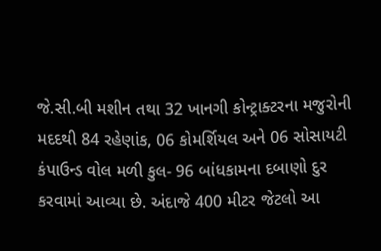જે.સી.બી મશીન તથા 32 ખાનગી કોન્ટ્રાક્ટરના મજુરોની મદદથી 84 રહેણાંક, 06 કોમર્શિયલ અને 06 સોસાયટી કંપાઉન્ડ વોલ મળી કુલ- 96 બાંધકામના દબાણો દુર કરવામાં આવ્યા છે. અંદાજે 400 મીટર જેટલો આ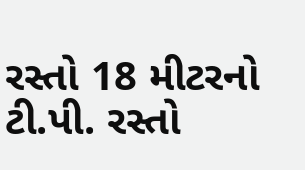રસ્તો 18 મીટરનો ટી.પી. રસ્તો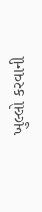ખુલ્લો કરવાની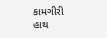કામગીરી હાથ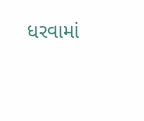ધરવામાં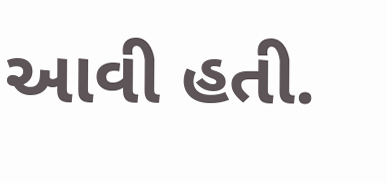આવી હતી.